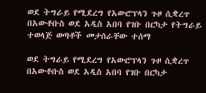ወደ ትግራይ የሚደረግ የአውሮፕላን ጉዞ ሲቋረጥ በአውቶቡስ ወደ አዲስ አበባ የገቡ በርካታ የትግራይ ተወላጅ ወጣቶች መታሰራቸው ተሰማ

ወደ ትግራይ የሚደረግ የአውሮፕላን ጉዞ ሲቋረጥ በአውቶቡስ ወደ አዲስ አበባ የገቡ በርካታ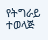የትግራይ ተወላጅ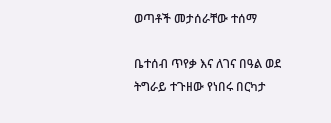ወጣቶች መታሰራቸው ተሰማ

ቤተሰብ ጥየቃ እና ለገና በዓል ወደ ትግራይ ተጉዘው የነበሩ በርካታ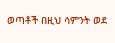ወጣቶች በዚህ ሳምንት ወደ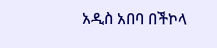አዲስ አበባ በችኮላ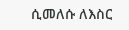ሲመለሱ ለእስር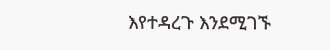እየተዳረጉ እንደሚገኙ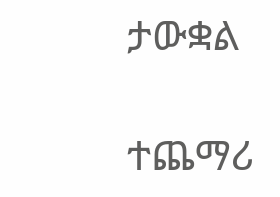ታውቋል

ተጨማሪ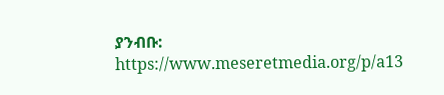ያንብቡ:
https://www.meseretmedia.org/p/a13